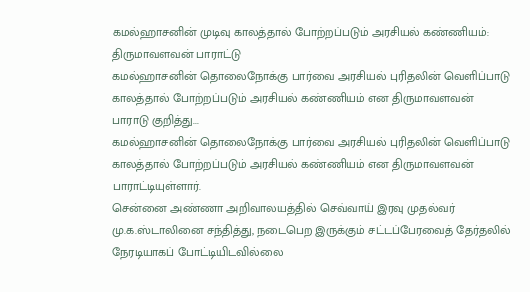கமல்ஹாசனின் முடிவு காலத்தால் போற்றப்படும் அரசியல் கண்ணியம்: திருமாவளவன் பாராட்டு
கமல்ஹாசனின் தொலைநோக்கு பார்வை அரசியல் புரிதலின் வெளிப்பாடு காலத்தால் போற்றப்படும் அரசியல் கண்ணியம் என திருமாவளவன் பாராடு குறித்து...
கமல்ஹாசனின் தொலைநோக்கு பார்வை அரசியல் புரிதலின் வெளிப்பாடு காலத்தால் போற்றப்படும் அரசியல் கண்ணியம் என திருமாவளவன் பாராட்டியுள்ளார்.
சென்னை அண்ணா அறிவாலயத்தில் செவ்வாய் இரவு முதல்வர் மு.க.ஸ்டாலினை சந்தித்து, நடைபெற இருக்கும் சட்டப்பேரவைத் தேர்தலில் நேரடியாகப் போட்டியிடவில்லை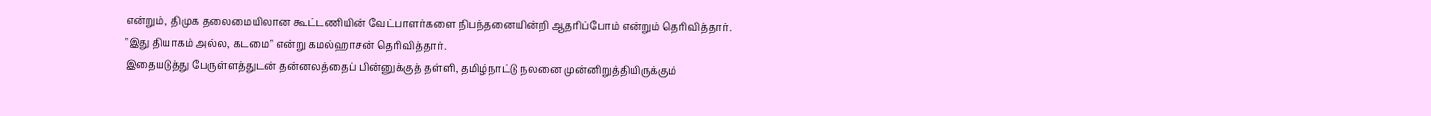என்றும், திமுக தலைமையிலான கூட்டணியின் வேட்பாளர்களை நிபந்தனையின்றி ஆதரிப்போம் என்றும் தெரிவித்தார்.
"இது தியாகம் அல்ல, கடமை" என்று கமல்ஹாசன் தெரிவித்தார்.
இதையடுத்து பேருள்ளத்துடன் தன்னலத்தைப் பின்னுக்குத் தள்ளி, தமிழ்நாட்டு நலனை முன்னிறுத்தியிருக்கும்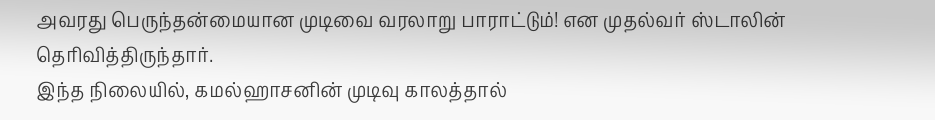அவரது பெருந்தன்மையான முடிவை வரலாறு பாராட்டும்! என முதல்வர் ஸ்டாலின் தெரிவித்திருந்தார்.
இந்த நிலையில், கமல்ஹாசனின் முடிவு காலத்தால்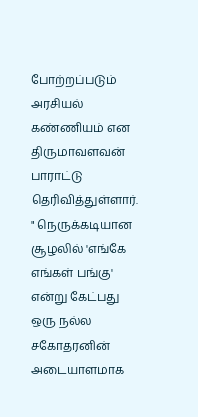போற்றப்படும் அரசியல் கண்ணியம் என திருமாவளவன் பாராட்டு தெரிவித்துள்ளார்.
" நெருக்கடியான சூழலில் 'எங்கே எங்கள் பங்கு' என்று கேட்பது ஒரு நல்ல சகோதரனின் அடையாளமாக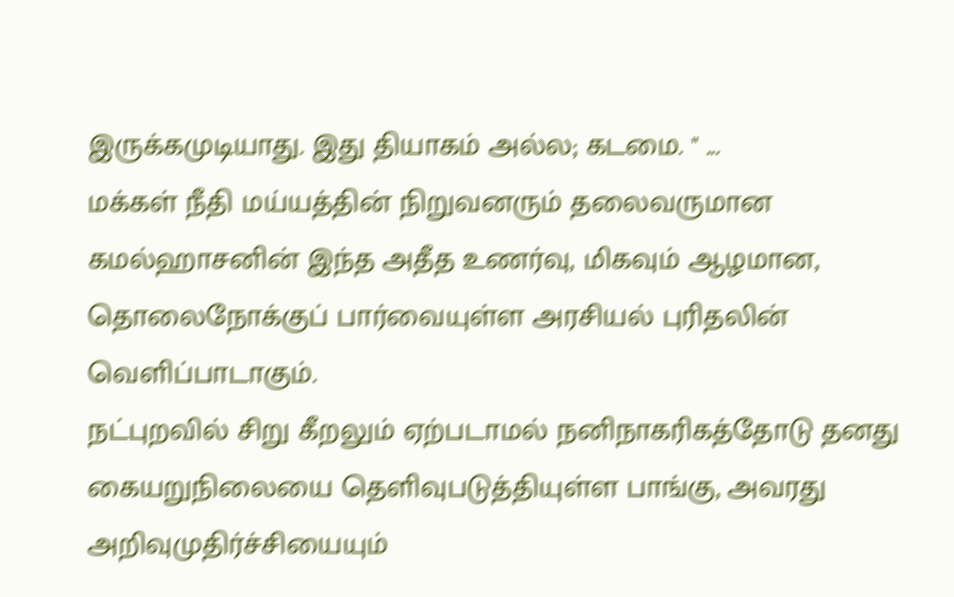இருக்கமுடியாது. இது தியாகம் அல்ல; கடமை. " ...
மக்கள் நீதி மய்யத்தின் நிறுவனரும் தலைவருமான கமல்ஹாசனின் இந்த அதீத உணர்வு, மிகவும் ஆழமான, தொலைநோக்குப் பார்வையுள்ள அரசியல் புரிதலின் வெளிப்பாடாகும்.
நட்புறவில் சிறு கீறலும் ஏற்படாமல் நனிநாகரிகத்தோடு தனது கையறுநிலையை தெளிவுபடுத்தியுள்ள பாங்கு, அவரது அறிவுமுதிர்ச்சியையும்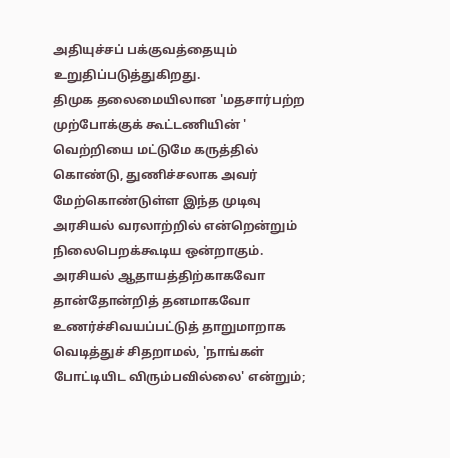அதியுச்சப் பக்குவத்தையும் உறுதிப்படுத்துகிறது.
திமுக தலைமையிலான 'மதசார்பற்ற முற்போக்குக் கூட்டணியின் ' வெற்றியை மட்டுமே கருத்தில் கொண்டு, துணிச்சலாக அவர் மேற்கொண்டுள்ள இந்த முடிவு அரசியல் வரலாற்றில் என்றென்றும் நிலைபெறக்கூடிய ஒன்றாகும்.
அரசியல் ஆதாயத்திற்காகவோ தான்தோன்றித் தனமாகவோ உணர்ச்சிவயப்பட்டுத் தாறுமாறாக வெடித்துச் சிதறாமல், 'நாங்கள்
போட்டியிட விரும்பவில்லை' என்றும்;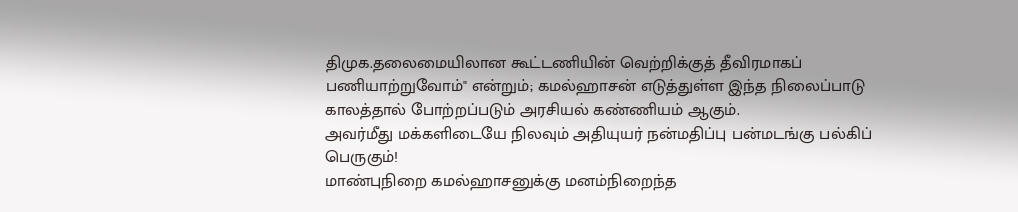திமுக.தலைமையிலான கூட்டணியின் வெற்றிக்குத் தீவிரமாகப் பணியாற்றுவோம்" என்றும்; கமல்ஹாசன் எடுத்துள்ள இந்த நிலைப்பாடு காலத்தால் போற்றப்படும் அரசியல் கண்ணியம் ஆகும்.
அவர்மீது மக்களிடையே நிலவும் அதியுயர் நன்மதிப்பு பன்மடங்கு பல்கிப் பெருகும்!
மாண்புநிறை கமல்ஹாசனுக்கு மனம்நிறைந்த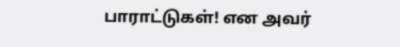பாராட்டுகள்! என அவர்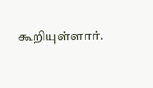கூறியுள்ளார்.